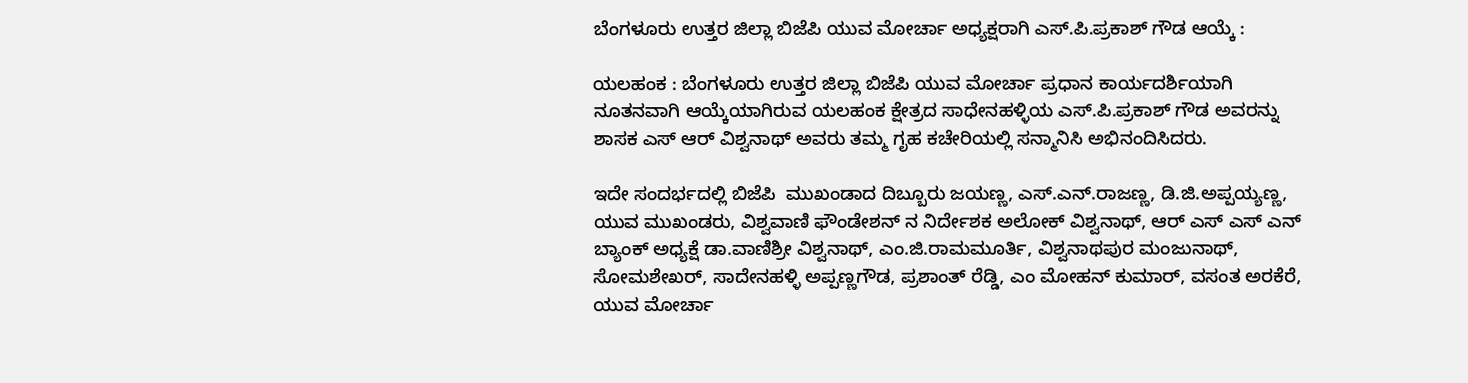ಬೆಂಗಳೂರು ಉತ್ತರ ಜಿಲ್ಲಾ ಬಿಜೆಪಿ ಯುವ ಮೋರ್ಚಾ ಅಧ್ಯಕ್ಷರಾಗಿ ಎಸ್.ಪಿ.ಪ್ರಕಾಶ್ ಗೌಡ ಆಯ್ಕೆ :

ಯಲಹಂಕ : ಬೆಂಗಳೂರು ಉತ್ತರ ಜಿಲ್ಲಾ ಬಿಜೆಪಿ ಯುವ ಮೋರ್ಚಾ ಪ್ರಧಾನ ಕಾರ್ಯದರ್ಶಿಯಾಗಿ ನೂತನವಾಗಿ ಆಯ್ಕೆಯಾಗಿರುವ ಯಲಹಂಕ ಕ್ಷೇತ್ರದ ಸಾಧೇನಹಳ್ಳಿಯ ಎಸ್.ಪಿ.ಪ್ರಕಾಶ್ ಗೌಡ ಅವರನ್ನು ಶಾಸಕ ಎಸ್ ಆರ್ ವಿಶ್ವನಾಥ್ ಅವರು ತಮ್ಮ ಗೃಹ ಕಚೇರಿಯಲ್ಲಿ ಸನ್ಮಾನಿಸಿ ಅಭಿನಂದಿಸಿದರು.

ಇದೇ ಸಂದರ್ಭದಲ್ಲಿ ಬಿಜೆಪಿ  ಮುಖಂಡಾದ ದಿಬ್ಬೂರು ಜಯಣ್ಣ, ಎಸ್.ಎನ್.ರಾಜಣ್ಣ, ಡಿ.ಜಿ.ಅಪ್ಪಯ್ಯಣ್ಣ, ಯುವ ಮುಖಂಡರು, ವಿಶ್ವವಾಣಿ ಫೌಂಡೇಶನ್ ನ ನಿರ್ದೇಶಕ ಅಲೋಕ್ ವಿಶ್ವನಾಥ್, ಆರ್ ಎಸ್ ಎಸ್ ಎನ್ ಬ್ಯಾಂಕ್ ಅಧ್ಯಕ್ಷೆ ಡಾ.ವಾಣಿಶ್ರೀ ವಿಶ್ವನಾಥ್, ಎಂ.ಜಿ.ರಾಮಮೂರ್ತಿ, ವಿಶ್ವನಾಥಪುರ ಮಂಜುನಾಥ್, ಸೋಮಶೇಖರ್, ಸಾದೇನಹಳ್ಳಿ ಅಪ್ಪಣ್ಣಗೌಡ, ಪ್ರಶಾಂತ್ ರೆಡ್ಡಿ, ಎಂ ಮೋಹನ್ ಕುಮಾರ್, ವಸಂತ ಅರಕೆರೆ, ಯುವ ಮೋರ್ಚಾ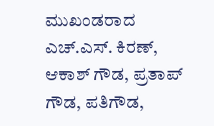ಮುಖಂಡರಾದ ಎಚ್.ಎಸ್. ಕಿರಣ್, ಆಕಾಶ್ ಗೌಡ, ಪ್ರತಾಪ್ ಗೌಡ, ಪತಿಗೌಡ,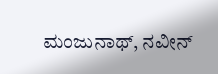ಮಂಜುನಾಥ್, ನವೀನ್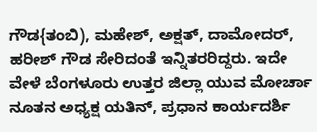ಗೌಡ{ತಂಬಿ), ಮಹೇಶ್, ಅಕ್ಷತ್, ದಾಮೋದರ್, ಹರೀಶ್ ಗೌಡ ಸೇರಿದಂತೆ ಇನ್ನಿತರರಿದ್ದರು. ಇದೇ ವೇಳೆ ಬೆಂಗಳೂರು ಉತ್ತರ ಜಿಲ್ಲಾ ಯುವ ಮೋರ್ಚಾ ನೂತನ ಅಧ್ಯಕ್ಷ ಯತಿನ್, ಪ್ರಧಾನ ಕಾರ್ಯದರ್ಶಿ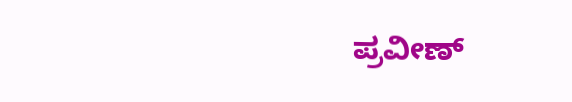ಪ್ರವೀಣ್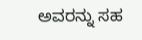ಅವರನ್ನು ಸಹ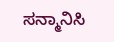ಸನ್ಮಾನಿಸಿ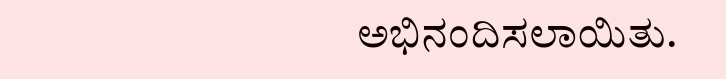ಅಭಿನಂದಿಸಲಾಯಿತು.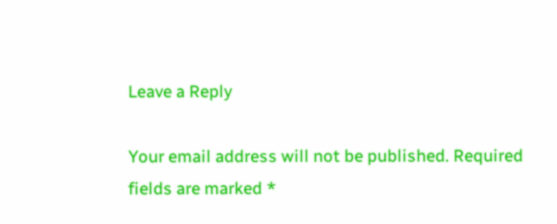Leave a Reply

Your email address will not be published. Required fields are marked *